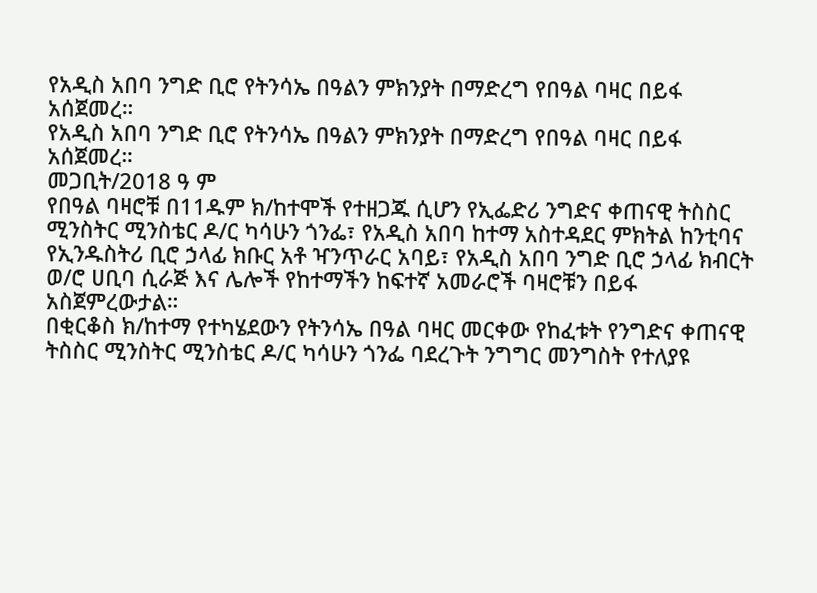የአዲስ አበባ ንግድ ቢሮ የትንሳኤ በዓልን ምክንያት በማድረግ የበዓል ባዛር በይፋ አሰጀመረ።
የአዲስ አበባ ንግድ ቢሮ የትንሳኤ በዓልን ምክንያት በማድረግ የበዓል ባዛር በይፋ አሰጀመረ።
መጋቢት/2018 ዓ ም
የበዓል ባዛሮቹ በ11ዱም ክ/ከተሞች የተዘጋጁ ሲሆን የኢፌድሪ ንግድና ቀጠናዊ ትስስር ሚንስትር ሚንስቴር ዶ/ር ካሳሁን ጎንፌ፣ የአዲስ አበባ ከተማ አስተዳደር ምክትል ከንቲባና የኢንዱስትሪ ቢሮ ኃላፊ ክቡር አቶ ዣንጥራር አባይ፣ የአዲስ አበባ ንግድ ቢሮ ኃላፊ ክብርት ወ/ሮ ሀቢባ ሲራጅ እና ሌሎች የከተማችን ከፍተኛ አመራሮች ባዛሮቹን በይፋ አስጀምረውታል።
በቂርቆስ ክ/ከተማ የተካሄደውን የትንሳኤ በዓል ባዛር መርቀው የከፈቱት የንግድና ቀጠናዊ ትስስር ሚንስትር ሚንስቴር ዶ/ር ካሳሁን ጎንፌ ባደረጉት ንግግር መንግስት የተለያዩ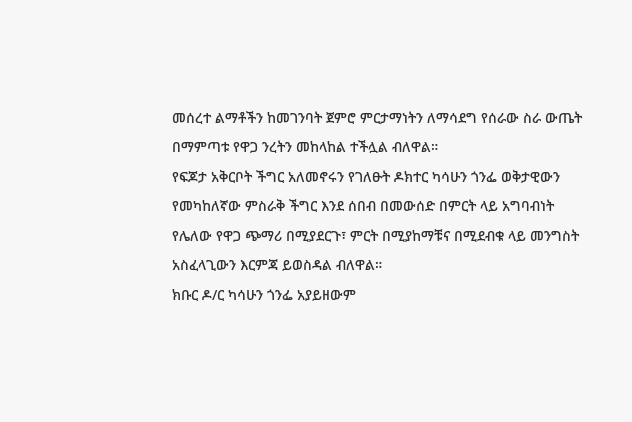መሰረተ ልማቶችን ከመገንባት ጀምሮ ምርታማነትን ለማሳደግ የሰራው ስራ ውጤት በማምጣቱ የዋጋ ንረትን መከላከል ተችሏል ብለዋል።
የፍጆታ አቅርቦት ችግር አለመኖሩን የገለፁት ዶክተር ካሳሁን ጎንፌ ወቅታዊውን የመካከለኛው ምስራቅ ችግር እንደ ሰበብ በመውሰድ በምርት ላይ አግባብነት የሌለው የዋጋ ጭማሪ በሚያደርጉ፣ ምርት በሚያከማቹና በሚደብቁ ላይ መንግስት አስፈላጊውን እርምጃ ይወስዳል ብለዋል።
ክቡር ዶ/ር ካሳሁን ጎንፌ አያይዘውም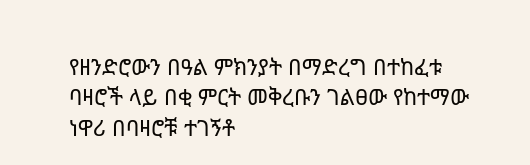የዘንድሮውን በዓል ምክንያት በማድረግ በተከፈቱ ባዛሮች ላይ በቂ ምርት መቅረቡን ገልፀው የከተማው ነዋሪ በባዛሮቹ ተገኝቶ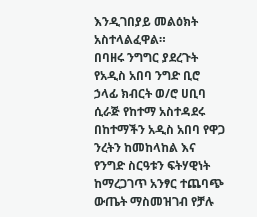እንዲገበያይ መልዕክት አስተላልፈዋል።
በባዘሩ ንግግር ያደረጉት የአዲስ አበባ ንግድ ቢሮ ኃላፊ ክብርት ወ/ሮ ሀቢባ ሲራጅ የከተማ አስተዳደሩ በከተማችን አዲስ አበባ የዋጋ ንረትን ከመከላከል እና የንግድ ስርዓቱን ፍትሃዊነት ከማረጋገጥ አንፃር ተጨባጭ ውጤት ማስመዝገብ የቻሉ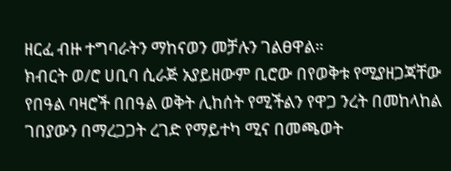ዘርፈ ብዙ ተግባራትን ማከናወን መቻሉን ገልፀዋል።
ክብርት ወ/ሮ ሀቢባ ሲራጅ አያይዘውም ቢሮው በየወቅቱ የሚያዘጋጃቸው የበዓል ባዛሮች በበዓል ወቅት ሊከሰት የሚችልን የዋጋ ንረት በመከላከል ገበያውን በማረጋጋት ረገድ የማይተካ ሚና በመጫወት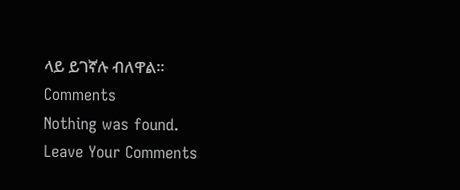ላይ ይገኛሉ ብለዋል።
Comments
Nothing was found.
Leave Your Comments